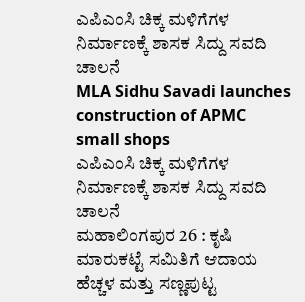ಎಪಿಎಂಸಿ ಚಿಕ್ಕ ಮಳಿಗೆಗಳ ನಿರ್ಮಾಣಕ್ಕೆ ಶಾಸಕ ಸಿದ್ದು ಸವದಿ ಚಾಲನೆ
MLA Sidhu Savadi launches construction of APMC small shops
ಎಪಿಎಂಸಿ ಚಿಕ್ಕ ಮಳಿಗೆಗಳ ನಿರ್ಮಾಣಕ್ಕೆ ಶಾಸಕ ಸಿದ್ದು ಸವದಿ ಚಾಲನೆ
ಮಹಾಲಿಂಗಪುರ 26 : ಕೃಷಿ ಮಾರುಕಟ್ಟೆ ಸಮಿತಿಗೆ ಆದಾಯ ಹೆಚ್ಚಳ ಮತ್ತು ಸಣ್ಣಪುಟ್ಟ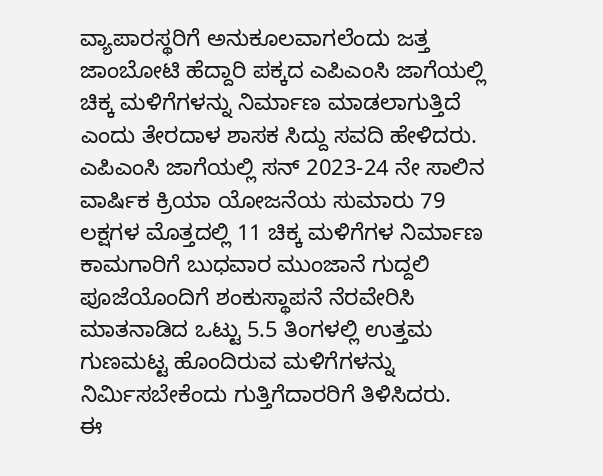ವ್ಯಾಪಾರಸ್ಥರಿಗೆ ಅನುಕೂಲವಾಗಲೆಂದು ಜತ್ತ ಜಾಂಬೋಟಿ ಹೆದ್ದಾರಿ ಪಕ್ಕದ ಎಪಿಎಂಸಿ ಜಾಗೆಯಲ್ಲಿ ಚಿಕ್ಕ ಮಳಿಗೆಗಳನ್ನು ನಿರ್ಮಾಣ ಮಾಡಲಾಗುತ್ತಿದೆ ಎಂದು ತೇರದಾಳ ಶಾಸಕ ಸಿದ್ದು ಸವದಿ ಹೇಳಿದರು. ಎಪಿಎಂಸಿ ಜಾಗೆಯಲ್ಲಿ ಸನ್ 2023-24 ನೇ ಸಾಲಿನ ವಾರ್ಷಿಕ ಕ್ರಿಯಾ ಯೋಜನೆಯ ಸುಮಾರು 79 ಲಕ್ಷಗಳ ಮೊತ್ತದಲ್ಲಿ 11 ಚಿಕ್ಕ ಮಳಿಗೆಗಳ ನಿರ್ಮಾಣ ಕಾಮಗಾರಿಗೆ ಬುಧವಾರ ಮುಂಜಾನೆ ಗುದ್ದಲಿ ಪೂಜೆಯೊಂದಿಗೆ ಶಂಕುಸ್ಥಾಪನೆ ನೆರವೇರಿಸಿ ಮಾತನಾಡಿದ ಒಟ್ಟು 5.5 ತಿಂಗಳಲ್ಲಿ ಉತ್ತಮ ಗುಣಮಟ್ಟ ಹೊಂದಿರುವ ಮಳಿಗೆಗಳನ್ನು ನಿರ್ಮಿಸಬೇಕೆಂದು ಗುತ್ತಿಗೆದಾರರಿಗೆ ತಿಳಿಸಿದರು.
ಈ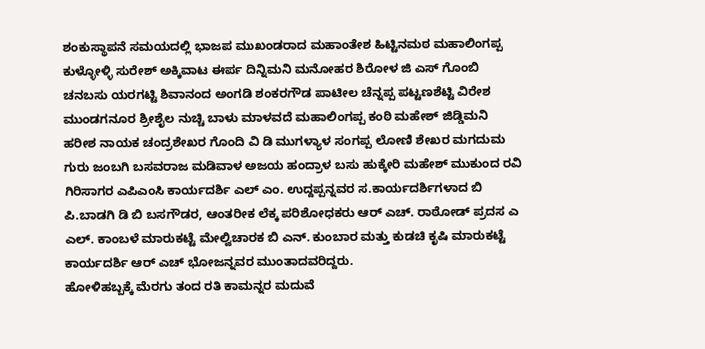ಶಂಕುಸ್ಥಾಪನೆ ಸಮಯದಲ್ಲಿ ಭಾಜಪ ಮುಖಂಡರಾದ ಮಹಾಂತೇಶ ಹಿಟ್ಟಿನಮಠ ಮಹಾಲಿಂಗಪ್ಪ ಕುಳ್ಳೋಳ್ಳಿ ಸುರೇಶ್ ಅಕ್ಕಿವಾಟ ಈರ್ಪ ದಿನ್ನಿಮನಿ ಮನೋಹರ ಶಿರೋಳ ಜಿ ಎಸ್ ಗೊಂಬಿ ಚನಬಸು ಯರಗಟ್ಟಿ ಶಿವಾನಂದ ಅಂಗಡಿ ಶಂಕರಗೌಡ ಪಾಟೀಲ ಚೆನ್ನಪ್ಪ ಪಟ್ಟಣಶೆಟ್ಟಿ ವಿರೇಶ ಮುಂಡಗನೂರ ಶ್ರೀಶೈಲ ನುಚ್ಚಿ ಬಾಳು ಮಾಳವದೆ ಮಹಾಲಿಂಗಪ್ಪ ಕಂಠಿ ಮಹೇಶ್ ಜಿಡ್ಡಿಮನಿ ಹರೀಶ ನಾಯಕ ಚಂದ್ರಶೇಖರ ಗೊಂದಿ ವಿ ಡಿ ಮುಗಳ್ಯಾಳ ಸಂಗಪ್ಪ ಲೋಣಿ ಶೇಖರ ಮಗದುಮ ಗುರು ಜಂಬಗಿ ಬಸವರಾಜ ಮಡಿವಾಳ ಅಜಯ ಹಂದ್ರಾಳ ಬಸು ಹುಕ್ಕೇರಿ ಮಹೇಶ್ ಮುಕುಂದ ರವಿ ಗಿರಿಸಾಗರ ಎಪಿಎಂಸಿ ಕಾರ್ಯದರ್ಶಿ ಎಲ್ ಎಂ. ಉದ್ದಪ್ಪನ್ನವರ ಸ.ಕಾರ್ಯದರ್ಶಿಗಳಾದ ಬಿ ಪಿ.ಬಾಡಗಿ ಡಿ ಬಿ ಬಸಗೌಡರ, ಆಂತರೀಕ ಲೆಕ್ಕ ಪರಿಶೋಧಕರು ಆರ್ ಎಚ್. ರಾಠೋಡ್ ಪ್ರದಸ ಎ ಎಲ್. ಕಾಂಬಳೆ ಮಾರುಕಟ್ಟೆ ಮೇಲ್ವಿಚಾರಕ ಬಿ ಎನ್. ಕುಂಬಾರ ಮತ್ತು ಕುಡಚಿ ಕೃಷಿ ಮಾರುಕಟ್ಟೆ ಕಾರ್ಯದರ್ಶಿ ಆರ್ ಎಚ್ ಭೋಜನ್ನವರ ಮುಂತಾದವರಿದ್ದರು.
ಹೋಳಿಹಬ್ಬಕ್ಕೆ ಮೆರಗು ತಂದ ರತಿ ಕಾಮನ್ನರ ಮದುವೆ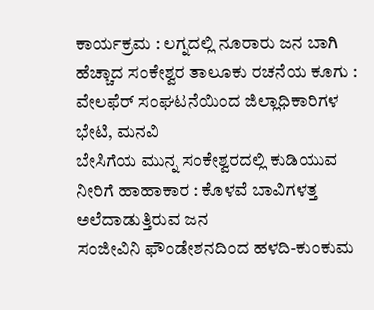ಕಾರ್ಯಕ್ರಮ : ಲಗ್ನದಲ್ಲಿ ನೂರಾರು ಜನ ಬಾಗಿ
ಹೆಚ್ಚಾದ ಸಂಕೇಶ್ವರ ತಾಲೂಕು ರಚನೆಯ ಕೂಗು : ವೇಲಫೆರ್ ಸಂಘಟನೆಯಿಂದ ಜಿಲ್ಲಾಧಿಕಾರಿಗಳ ಭೇಟಿ, ಮನವಿ
ಬೇಸಿಗೆಯ ಮುನ್ನ ಸಂಕೇಶ್ವರದಲ್ಲಿ ಕುಡಿಯುವ ನೀರಿಗೆ ಹಾಹಾಕಾರ : ಕೊಳವೆ ಬಾವಿಗಳತ್ತ ಅಲೆದಾಡುತ್ತಿರುವ ಜನ
ಸಂಜೀವಿನಿ ಫೌಂಡೇಶನದಿಂದ ಹಳದಿ-ಕುಂಕುಮ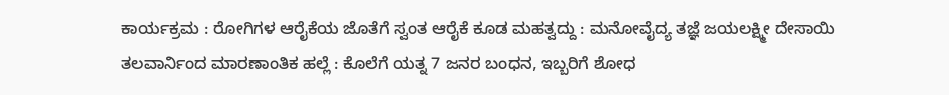ಕಾರ್ಯಕ್ರಮ : ರೋಗಿಗಳ ಆರೈಕೆಯ ಜೊತೆಗೆ ಸ್ವಂತ ಆರೈಕೆ ಕೂಡ ಮಹತ್ವದ್ದು : ಮನೋವೈದ್ಯ ತಜ್ಞೆ ಜಯಲಕ್ಷ್ಮೀ ದೇಸಾಯಿ
ತಲವಾರ್ನಿಂದ ಮಾರಣಾಂತಿಕ ಹಲ್ಲೆ : ಕೊಲೆಗೆ ಯತ್ನ 7 ಜನರ ಬಂಧನ, ಇಬ್ಬರಿಗೆ ಶೋಧ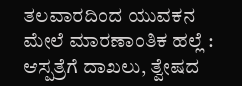ತಲವಾರದಿಂದ ಯುವಕನ ಮೇಲೆ ಮಾರಣಾಂತಿಕ ಹಲ್ಲೆ : ಆಸ್ಪತ್ರೆಗೆ ದಾಖಲು, ತ್ವೇಷದ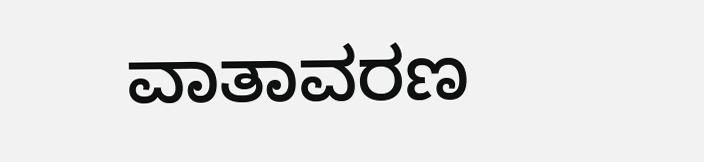ವಾತಾವರಣ